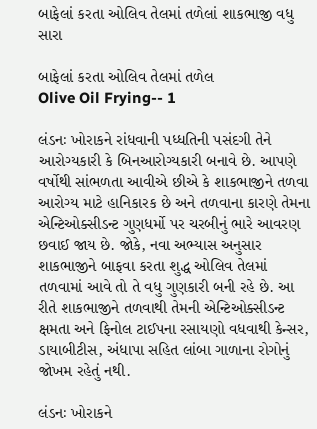બાફેલાં કરતા ઓલિવ તેલમાં તળેલાં શાકભાજી વધુ સારા

બાફેલાં કરતા ઓલિવ તેલમાં તળેલ
Olive Oil Frying-- 1

લંડનઃ ખોરાકને રાંધવાની પધ્ધતિની પસંદગી તેને આરોગ્યકારી કે બિનઆરોગ્યકારી બનાવે છે. આપણે વર્ષોથી સાંભળતા આવીએ છીએ કે શાકભાજીને તળવા આરોગ્ય માટે હાનિકારક છે અને તળવાના કારણે તેમના એન્ટિઓક્સીડન્ટ ગુણધર્મો પર ચરબીનું ભારે આવરણ છવાઈ જાય છે. જોકે, નવા અભ્યાસ અનુસાર શાકભાજીને બાફવા કરતા શુદ્ધ ઓલિવ તેલમાં તળવામાં આવે તો તે વધુ ગુણકારી બની રહે છે. આ રીતે શાકભાજીને તળવાથી તેમની એન્ટિઓક્સીડન્ટ ક્ષમતા અને ફિનોલ ટાઈપના રસાયણો વધવાથી કેન્સર, ડાયાબીટીસ, અંધાપા સહિત લાંબા ગાળાના રોગોનું જોખમ રહેતું નથી.

લંડનઃ ખોરાકને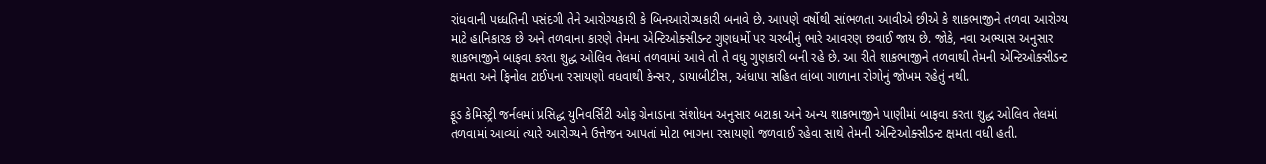રાંધવાની પધ્ધતિની પસંદગી તેને આરોગ્યકારી કે બિનઆરોગ્યકારી બનાવે છે. આપણે વર્ષોથી સાંભળતા આવીએ છીએ કે શાકભાજીને તળવા આરોગ્ય માટે હાનિકારક છે અને તળવાના કારણે તેમના એન્ટિઓક્સીડન્ટ ગુણધર્મો પર ચરબીનું ભારે આવરણ છવાઈ જાય છે. જોકે, નવા અભ્યાસ અનુસાર શાકભાજીને બાફવા કરતા શુદ્ધ ઓલિવ તેલમાં તળવામાં આવે તો તે વધુ ગુણકારી બની રહે છે. આ રીતે શાકભાજીને તળવાથી તેમની એન્ટિઓક્સીડન્ટ ક્ષમતા અને ફિનોલ ટાઈપના રસાયણો વધવાથી કેન્સર, ડાયાબીટીસ, અંધાપા સહિત લાંબા ગાળાના રોગોનું જોખમ રહેતું નથી.

ફૂડ કેમિસ્ટ્રી જર્નલમાં પ્રસિદ્ધ યુનિવર્સિટી ઓફ ગ્રેનાડાના સંશોધન અનુસાર બટાકા અને અન્ય શાકભાજીને પાણીમાં બાફવા કરતા શુદ્ધ ઓલિવ તેલમાં તળવામાં આવ્યાં ત્યારે આરોગ્યને ઉત્તેજન આપતાં મોટા ભાગના રસાયણો જળવાઈ રહેવા સાથે તેમની એન્ટિઓક્સીડન્ટ ક્ષમતા વધી હતી.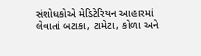સંશોધકોએ મેડિટેરિયન આહારમાં લેવાતાં બટાકા, ટામેટા, કોળા અને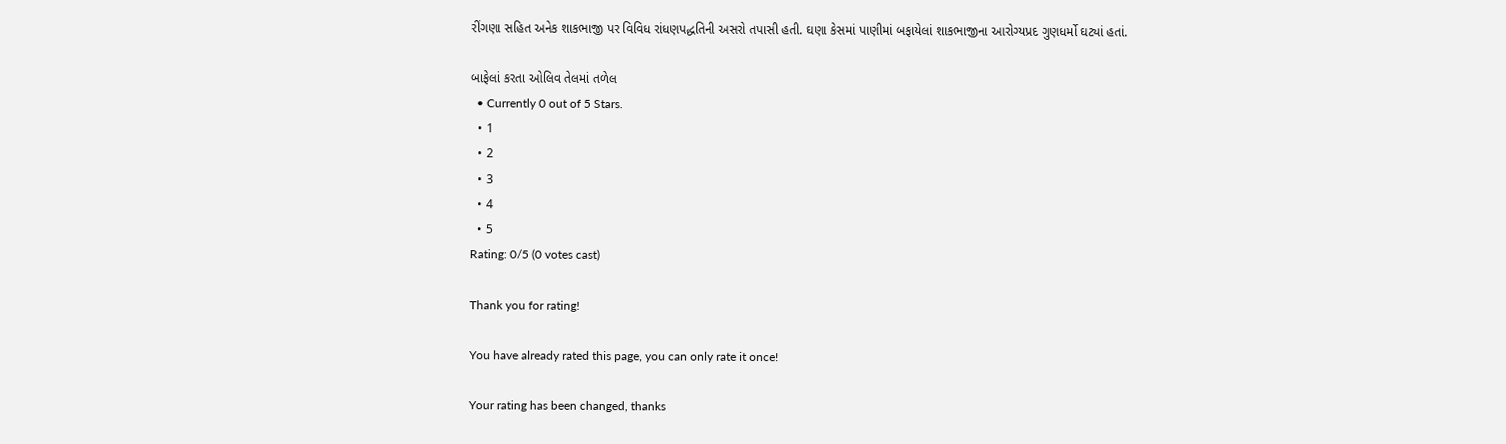રીંગણા સહિત અનેક શાકભાજી પર વિવિધ રાંધણપદ્ધતિની અસરો તપાસી હતી. ઘણા કેસમાં પાણીમાં બફાયેલાં શાકભાજીના આરોગ્યપ્રદ ગુણધર્મો ઘટ્યાં હતાં.

બાફેલાં કરતા ઓલિવ તેલમાં તળેલ
  • Currently 0 out of 5 Stars.
  • 1
  • 2
  • 3
  • 4
  • 5
Rating: 0/5 (0 votes cast)

Thank you for rating!

You have already rated this page, you can only rate it once!

Your rating has been changed, thanks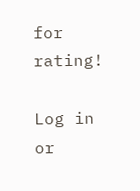for rating!

Log in or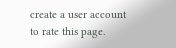create a user account to rate this page.